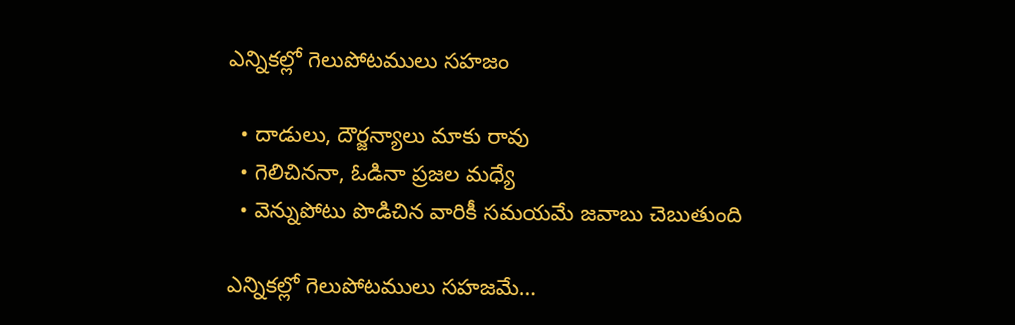ఎన్నికల్లో గెలుపోటములు సహజం

  • దాడులు, దౌర్జన్యాలు మాకు రావు
  • గెలిచిననా, ఓడినా ప్రజల మధ్యే
  • వెన్నుపోటు పొడిచిన వారికీ సమయమే జవాబు చెబుతుంది

ఎన్నికల్లో గెలుపోటములు సహజమే…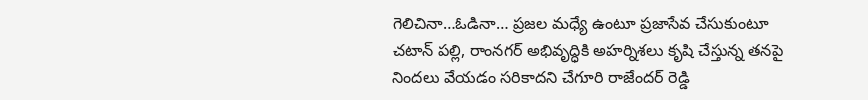గెలిచినా…ఓడినా… ప్రజల మధ్యే ఉంటూ ప్రజాసేవ చేసుకుంటూ చటాన్ పల్లి, రాంనగర్ అభివృద్ధికి అహర్నిశలు కృషి చేస్తున్న తనపై నిందలు వేయడం సరికాదని చేగూరి రాజేందర్ రెడ్డి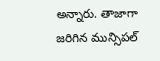అన్నారు. తాజాగా జరిగిన మున్సిపల్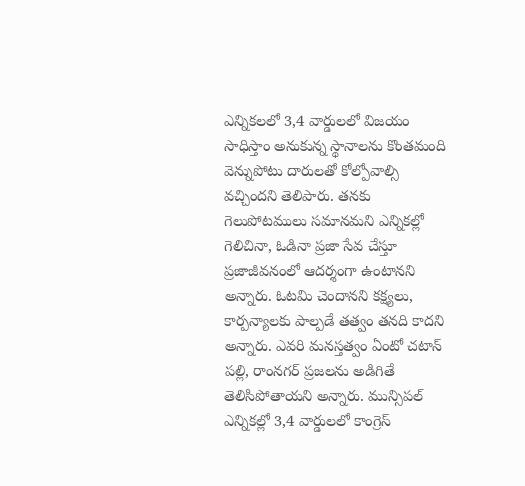ఎన్నికలలో 3,4 వార్డులలో విజయం సాధిస్తాం అనుకున్న స్థానాలను కొంతమంది వెన్నుపోటు దారులతో కోల్పోవాల్సి వచ్చిందని తెలిపారు. తనకు గెలుపోటములు సమానమని ఎన్నికల్లో గెలిచినా, ఓడినా ప్రజా సేవ చేస్తూ ప్రజాజీవనంలో ఆదర్శంగా ఉంటానని అన్నారు. ఓటమి చెందానని కక్ష్యలు, కార్పన్యాలకు పాల్పడే తత్వం తనది కాదని అన్నారు. ఎవరి మనస్తత్వం ఏంటో చటాన్ పల్లి, రాంనగర్ ప్రజలను అడిగితే తెలిసిపోతాయని అన్నారు. మున్సిపల్ ఎన్నికల్లో 3,4 వార్డులలో కాంగ్రెస్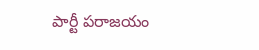పార్టీ పరాజయం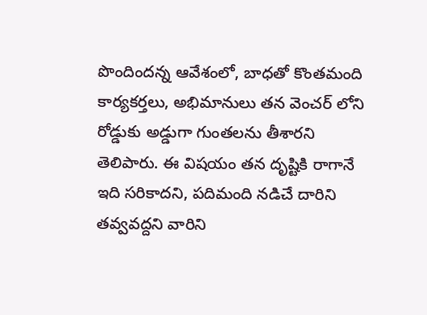పొందిందన్న ఆవేశంలో, బాధతో కొంతమంది కార్యకర్తలు, అభిమానులు తన వెంచర్ లోని రోడ్డుకు అడ్డుగా గుంతలను తీశారని తెలిపారు. ఈ విషయం తన దృష్టికి రాగానే ఇది సరికాదని, పదిమంది నడిచే దారిని తవ్వవద్దని వారిని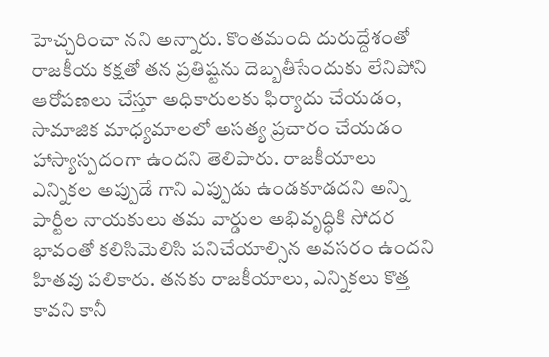హెచ్చరించా నని అన్నారు. కొంతమంది దురుద్దేశంతో రాజకీయ కక్షతో తన ప్రతిష్టను దెబ్బతీసేందుకు లేనిపోని ఆరోపణలు చేస్తూ అధికారులకు ఫిర్యాదు చేయడం, సామాజిక మాధ్యమాలలో అసత్య ప్రచారం చేయడం హాస్యాస్పదంగా ఉందని తెలిపారు. రాజకీయాలు ఎన్నికల అప్పుడే గాని ఎప్పుడు ఉండకూడదని అన్ని పార్టీల నాయకులు తమ వార్డుల అభివృద్ధికి సోదర భావంతో కలిసిమెలిసి పనిచేయాల్సిన అవసరం ఉందని హితవు పలికారు. తనకు రాజకీయాలు, ఎన్నికలు కొత్త కావని కానీ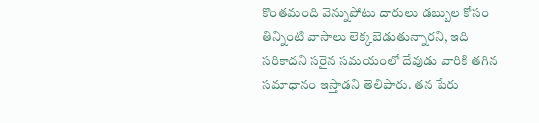కొంతమంది వెన్నుపోటు దారులు డబ్బుల కోసం తిన్నింటి వాసాలు లెక్కబెడుతున్నారని, ఇది సరికాదని సరైన సమయంలో దేవుడు వారికి తగిన సమాధానం ఇస్తాడని తెలిపారు. తన పేరు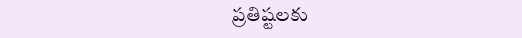ప్రతిష్టలకు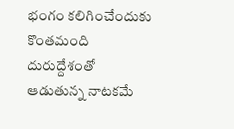భంగం కలిగించేందుకు కొంతమంది దురుద్దేశంతో ఆడుతున్న నాటకమే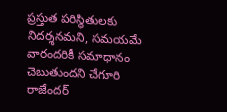ప్రస్తుత పరిస్థితులకు నిదర్శనమని, సమయమే వారందరికీ సమాధానం చెబుతుందని చేగూరి రాజేందర్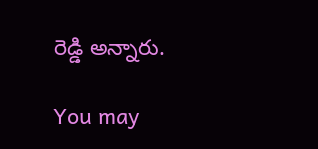రెడ్డి అన్నారు.

You may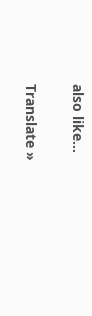also like...

Translate »